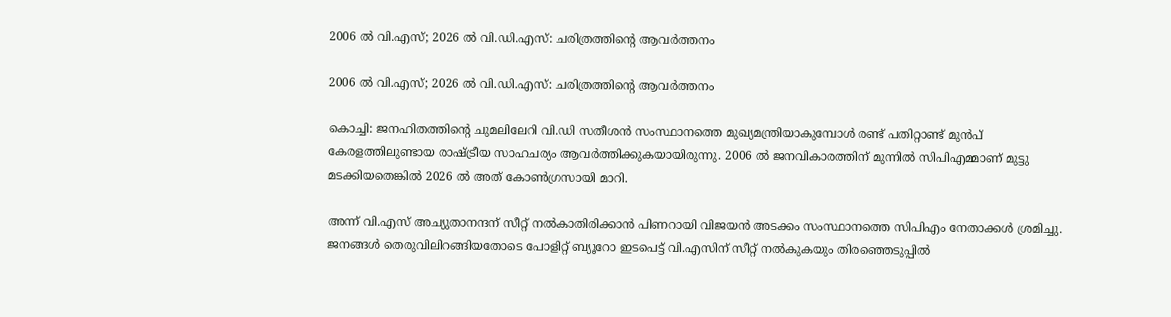2006 ല്‍ വി.എസ്; 2026 ല്‍ വി.ഡി.എസ്: ചരിത്രത്തിന്റെ ആവര്‍ത്തനം

2006 ല്‍ വി.എസ്; 2026 ല്‍ വി.ഡി.എസ്: ചരിത്രത്തിന്റെ ആവര്‍ത്തനം

കൊച്ചി: ജനഹിതത്തിന്റെ ചുമലിലേറി വി.ഡി സതീശന്‍ സംസ്ഥാനത്തെ മുഖ്യമന്ത്രിയാകുമ്പോള്‍ രണ്ട് പതിറ്റാണ്ട് മുന്‍പ് കേരളത്തിലുണ്ടായ രാഷ്ട്രീയ സാഹചര്യം ആവര്‍ത്തിക്കുകയായിരുന്നു. 2006 ല്‍ ജനവികാരത്തിന് മുന്നില്‍ സിപിഎമ്മാണ് മുട്ടു മടക്കിയതെങ്കില്‍ 2026 ല്‍ അത് കോണ്‍ഗ്രസായി മാറി.

അന്ന് വി.എസ് അച്യുതാനന്ദന് സീറ്റ് നല്‍കാതിരിക്കാന്‍ പിണറായി വിജയന്‍ അടക്കം സംസ്ഥാനത്തെ സിപിഎം നേതാക്കള്‍ ശ്രമിച്ചു. ജനങ്ങള്‍ തെരുവിലിറങ്ങിയതോടെ പോളിറ്റ് ബ്യൂറോ ഇടപെട്ട് വി.എസിന് സീറ്റ് നല്‍കുകയും തിരഞ്ഞെടുപ്പില്‍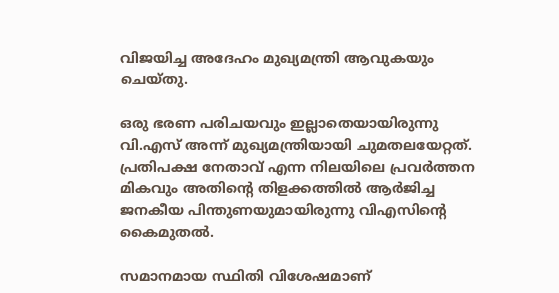വിജയിച്ച അദേഹം മുഖ്യമന്ത്രി ആവുകയും ചെയ്തു.

ഒരു ഭരണ പരിചയവും ഇല്ലാതെയായിരുന്നു വി.എസ് അന്ന് മുഖ്യമന്ത്രിയായി ചുമതലയേറ്റത്. പ്രതിപക്ഷ നേതാവ് എന്ന നിലയിലെ പ്രവര്‍ത്തന മികവും അതിന്റെ തിളക്കത്തില്‍ ആര്‍ജിച്ച ജനകീയ പിന്തുണയുമായിരുന്നു വിഎസിന്റെ കൈമുതല്‍.

സമാനമായ സ്ഥിതി വിശേഷമാണ്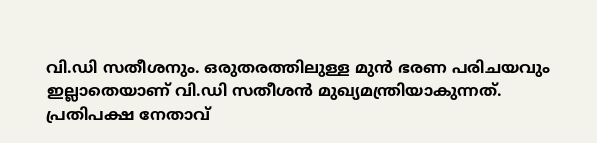വി.ഡി സതീശനും. ഒരുതരത്തിലുള്ള മുന്‍ ഭരണ പരിചയവും ഇല്ലാതെയാണ് വി.ഡി സതീശന്‍ മുഖ്യമന്ത്രിയാകുന്നത്. പ്രതിപക്ഷ നേതാവ്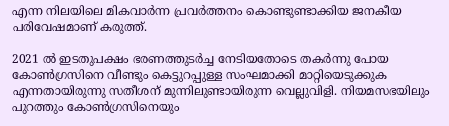എന്ന നിലയിലെ മികവാര്‍ന്ന പ്രവര്‍ത്തനം കൊണ്ടുണ്ടാക്കിയ ജനകീയ പരിവേഷമാണ് കരുത്ത്.

2021 ല്‍ ഇടതുപക്ഷം ഭരണത്തുടര്‍ച്ച നേടിയതോടെ തകര്‍ന്നു പോയ കോണ്‍ഗ്രസിനെ വീണ്ടും കെട്ടുറപ്പുള്ള സംഘമാക്കി മാറ്റിയെടുക്കുക എന്നതായിരുന്നു സതീശന് മുന്നിലുണ്ടായിരുന്ന വെല്ലുവിളി. നിയമസഭയിലും പുറത്തും കോണ്‍ഗ്രസിനെയും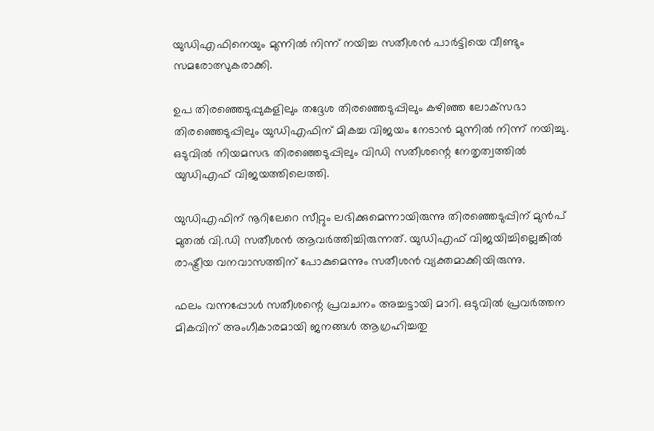യുഡിഎഫിനെയും മുന്നില്‍ നിന്ന് നയിച്ച സതീശന്‍ പാര്‍ട്ടിയെ വീണ്ടും സമരോത്സുകരാക്കി.

ഉപ തിരഞ്ഞെടുപ്പുകളിലും തദ്ദേശ തിരഞ്ഞെടുപ്പിലും കഴിഞ്ഞ ലോക്‌സഭാ തിരഞ്ഞെടുപ്പിലും യുഡിഎഫിന് മികച്ച വിജയം നേടാന്‍ മുന്നില്‍ നിന്ന് നയിച്ചു. ഒടുവില്‍ നിയമസഭ തിരഞ്ഞെടുപ്പിലും വിഡി സതീശന്റെ നേതൃത്വത്തില്‍ യുഡിഎഫ് വിജയത്തിലെത്തി.

യുഡിഎഫിന് നൂറിലേറെ സീറ്റും ലഭിക്കുമെന്നായിരുന്നു തിരഞ്ഞെടുപ്പിന് മുന്‍പ് മുതല്‍ വി.ഡി സതീശന്‍ ആവര്‍ത്തിച്ചിരുന്നത്. യുഡിഎഫ് വിജയിച്ചില്ലെങ്കില്‍ രാഷ്ട്രീയ വനവാസത്തിന് പോകുമെന്നും സതീശന്‍ വ്യക്തമാക്കിയിരുന്നു.

ഫലം വന്നപ്പോള്‍ സതീശന്റെ പ്രവചനം അച്ചട്ടായി മാറി. ഒടുവില്‍ പ്രവര്‍ത്തന മികവിന് അംഗീകാരമായി ജനങ്ങള്‍ ആഗ്രഹിച്ചതു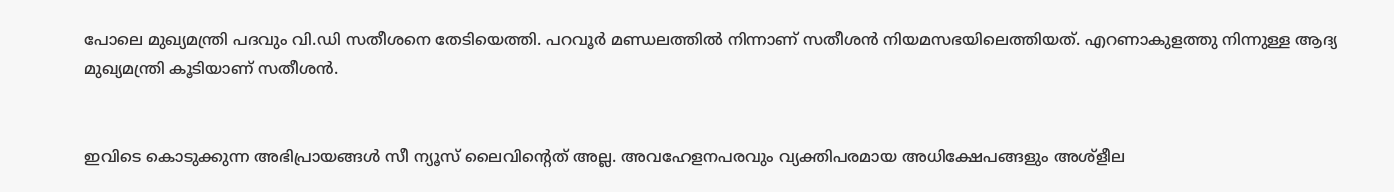പോലെ മുഖ്യമന്ത്രി പദവും വി.ഡി സതീശനെ തേടിയെത്തി. പറവൂര്‍ മണ്ഡലത്തില്‍ നിന്നാണ് സതീശന്‍ നിയമസഭയിലെത്തിയത്. എറണാകുളത്തു നിന്നുള്ള ആദ്യ മുഖ്യമന്ത്രി കൂടിയാണ് സതീശന്‍.


ഇവിടെ കൊടുക്കുന്ന അഭിപ്രായങ്ങള്‍ സീ ന്യൂസ് ലൈവിന്റെത് അല്ല. അവഹേളനപരവും വ്യക്തിപരമായ അധിക്ഷേപങ്ങളും അശ്‌ളീല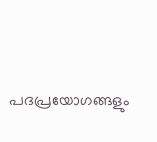പദപ്രയോഗങ്ങളും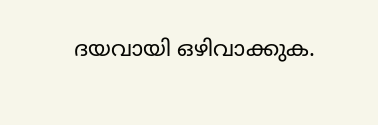ദയവായി ഒഴിവാക്കുക.